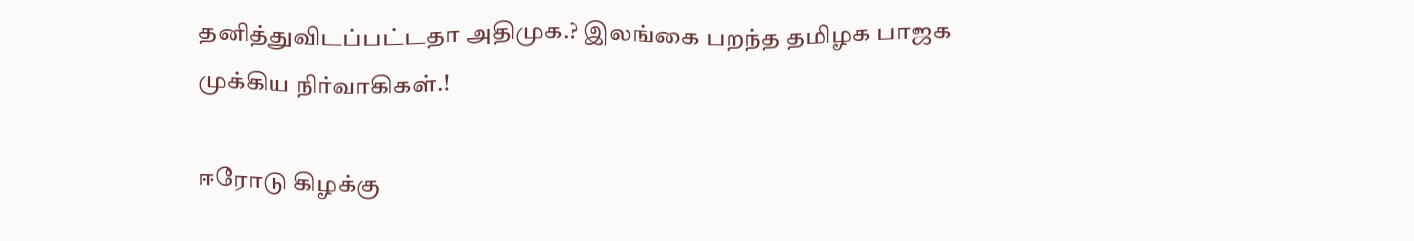தனித்துவிடப்பட்டதா அதிமுக.? இலங்கை பறந்த தமிழக பாஜக முக்கிய நிர்வாகிகள்.!

ஈரோடு கிழக்கு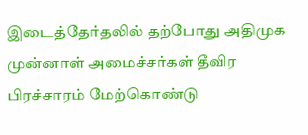இடைத்தேர்தலில் தற்போது அதிமுக முன்னாள் அமைச்சர்கள் தீவிர பிரச்சாரம் மேற்கொண்டு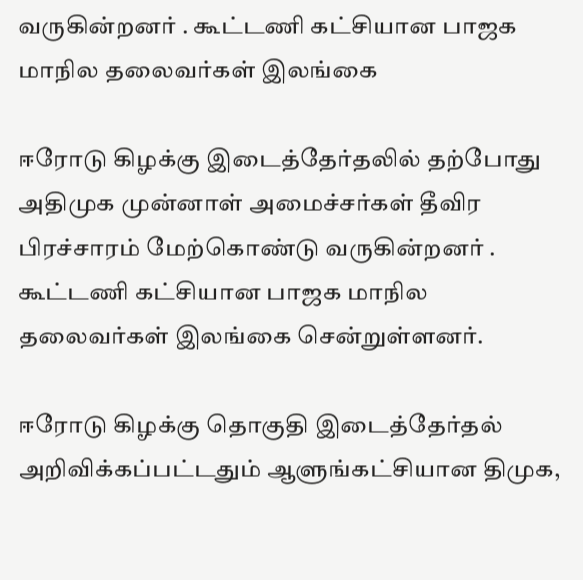வருகின்றனர் . கூட்டணி கட்சியான பாஜக மாநில தலைவர்கள் இலங்கை

ஈரோடு கிழக்கு இடைத்தேர்தலில் தற்போது அதிமுக முன்னாள் அமைச்சர்கள் தீவிர பிரச்சாரம் மேற்கொண்டு வருகின்றனர் . கூட்டணி கட்சியான பாஜக மாநில தலைவர்கள் இலங்கை சென்றுள்ளனர்.

ஈரோடு கிழக்கு தொகுதி இடைத்தேர்தல் அறிவிக்கப்பட்டதும் ஆளுங்கட்சியான திமுக,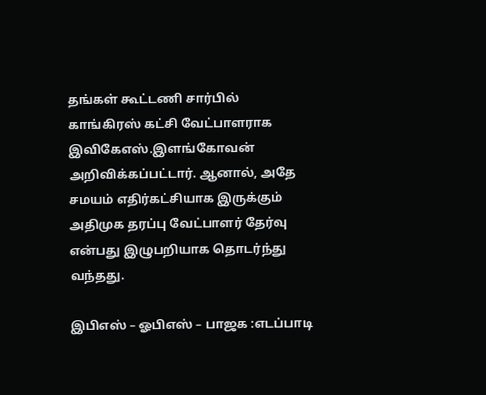தங்கள் கூட்டணி சார்பில் காங்கிரஸ் கட்சி வேட்பாளராக இவிகேஎஸ்.இளங்கோவன் அறிவிக்கப்பட்டார். ஆனால், அதே சமயம் எதிர்கட்சியாக இருக்கும் அதிமுக தரப்பு வேட்பாளர் தேர்வு என்பது இழுபறியாக தொடர்ந்து வந்தது.

இபிஎஸ் – ஓபிஎஸ் – பாஜக :எடப்பாடி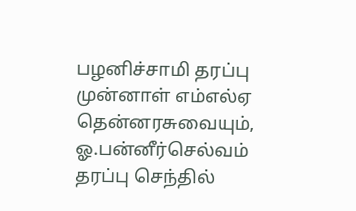பழனிச்சாமி தரப்பு முன்னாள் எம்எல்ஏ தென்னரசுவையும்,  ஓ.பன்னீர்செல்வம் தரப்பு செந்தில்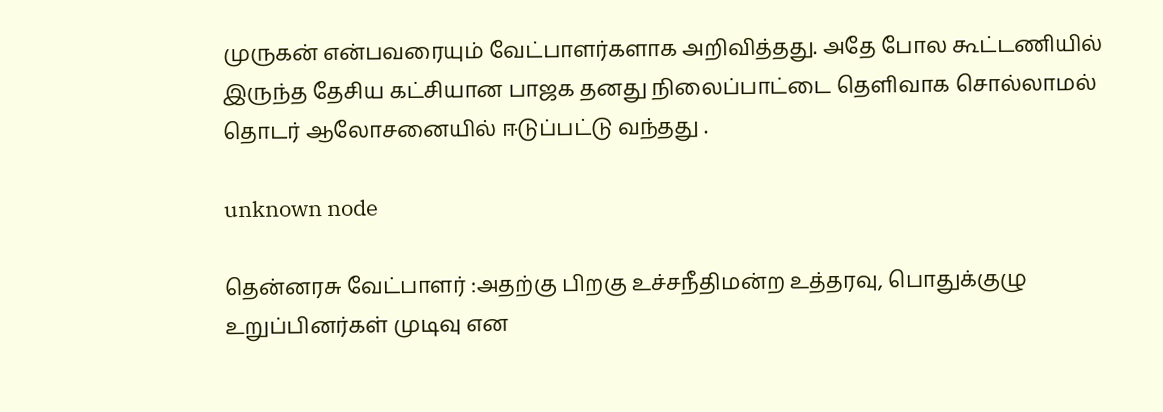முருகன் என்பவரையும் வேட்பாளர்களாக அறிவித்தது. அதே போல கூட்டணியில் இருந்த தேசிய கட்சியான பாஜக தனது நிலைப்பாட்டை தெளிவாக சொல்லாமல் தொடர் ஆலோசனையில் ஈடுப்பட்டு வந்தது .

unknown node

தென்னரசு வேட்பாளர் :அதற்கு பிறகு உச்சநீதிமன்ற உத்தரவு, பொதுக்குழு  உறுப்பினர்கள் முடிவு என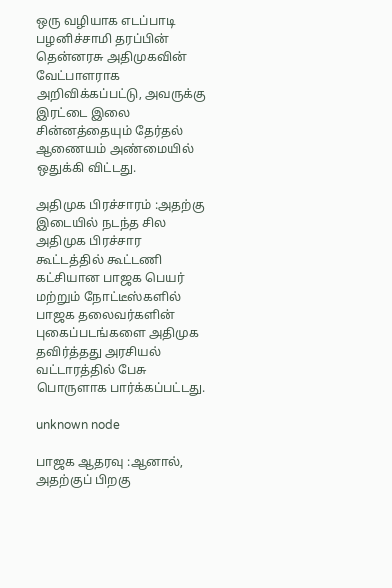ஒரு வழியாக எடப்பாடி பழனிச்சாமி தரப்பின் தென்னரசு அதிமுகவின் வேட்பாளராக அறிவிக்கப்பட்டு, அவருக்கு இரட்டை இலை சின்னத்தையும் தேர்தல் ஆணையம் அண்மையில் ஒதுக்கி விட்டது.

அதிமுக பிரச்சாரம் :அதற்கு இடையில் நடந்த சில அதிமுக பிரச்சார கூட்டத்தில் கூட்டணி கட்சியான பாஜக பெயர் மற்றும் நோட்டீஸ்களில் பாஜக தலைவர்களின் புகைப்படங்களை அதிமுக தவிர்த்தது அரசியல் வட்டாரத்தில் பேசு பொருளாக பார்க்கப்பட்டது.

unknown node

பாஜக ஆதரவு :ஆனால், அதற்குப் பிறகு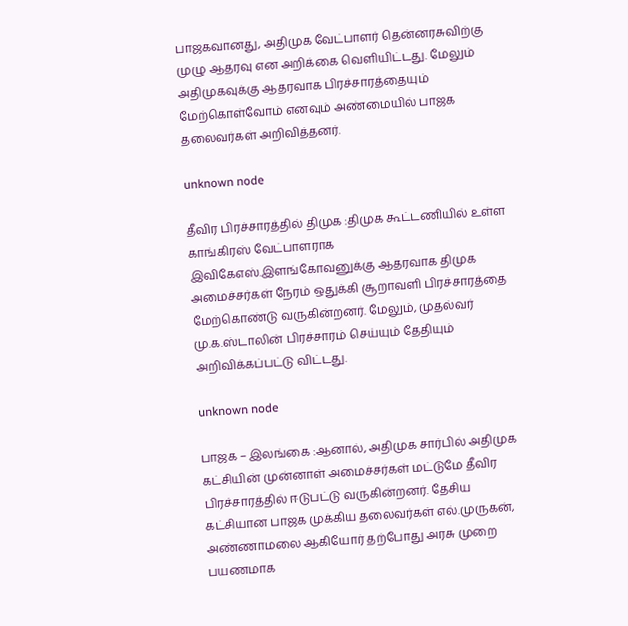பாஜகவானது, அதிமுக வேட்பாளர் தென்னரசுவிற்கு முழு ஆதரவு என அறிக்கை வெளியிட்டது. மேலும் அதிமுகவுக்கு ஆதரவாக பிரச்சாரத்தையும் மேற்கொள்வோம் எனவும் அண்மையில் பாஜக தலைவர்கள் அறிவித்தனர்.

unknown node

தீவிர பிரச்சாரத்தில் திமுக :திமுக கூட்டணியில் உள்ள  காங்கிரஸ் வேட்பாளராக இவிகேஎஸ்.இளங்கோவனுக்கு ஆதரவாக திமுக அமைச்சர்கள் நேரம் ஒதுக்கி சூறாவளி பிரச்சாரத்தை மேற்கொண்டு வருகின்றனர். மேலும், முதல்வர் மு.க.ஸ்டாலின் பிரச்சாரம் செய்யும் தேதியும் அறிவிக்கப்பட்டு விட்டது.

unknown node

பாஜக – இலங்கை :ஆனால், அதிமுக சார்பில் அதிமுக கட்சியின் முன்னாள் அமைச்சர்கள் மட்டுமே தீவிர பிரச்சாரத்தில் ஈடுபட்டு வருகின்றனர். தேசிய கட்சியான பாஜக முக்கிய தலைவர்கள் எல்.முருகன், அண்ணாமலை ஆகியோர் தற்போது அரசு முறை பயணமாக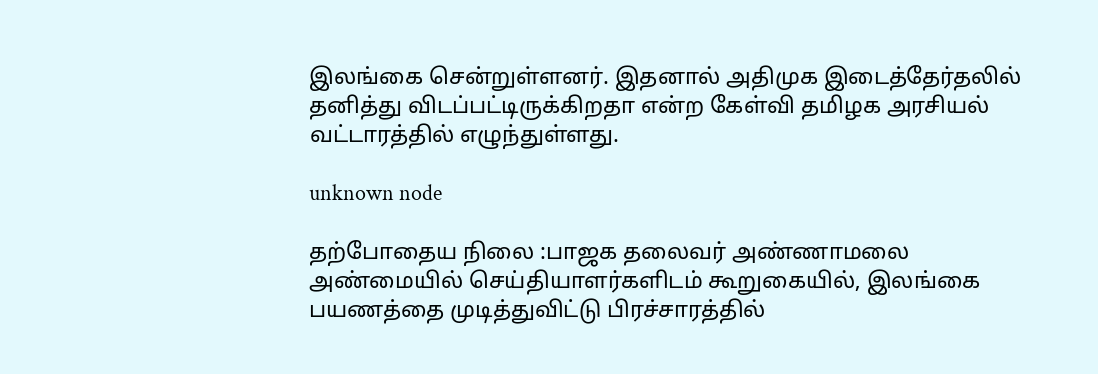இலங்கை சென்றுள்ளனர். இதனால் அதிமுக இடைத்தேர்தலில் தனித்து விடப்பட்டிருக்கிறதா என்ற கேள்வி தமிழக அரசியல் வட்டாரத்தில் எழுந்துள்ளது.

unknown node

தற்போதைய நிலை :பாஜக தலைவர் அண்ணாமலை  அண்மையில் செய்தியாளர்களிடம் கூறுகையில், இலங்கை பயணத்தை முடித்துவிட்டு பிரச்சாரத்தில்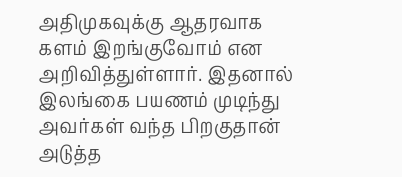அதிமுகவுக்கு ஆதரவாக களம் இறங்குவோம் என அறிவித்துள்ளார். இதனால் இலங்கை பயணம் முடிந்து அவர்கள் வந்த பிறகுதான் அடுத்த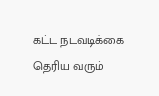கட்ட நடவடிக்கை தெரிய வரும்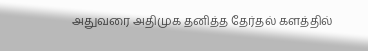அதுவரை அதிமுக தனித்த தேர்தல் களத்தில்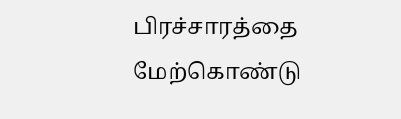பிரச்சாரத்தை மேற்கொண்டு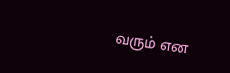வரும் என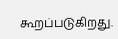கூறப்படுகிறது.